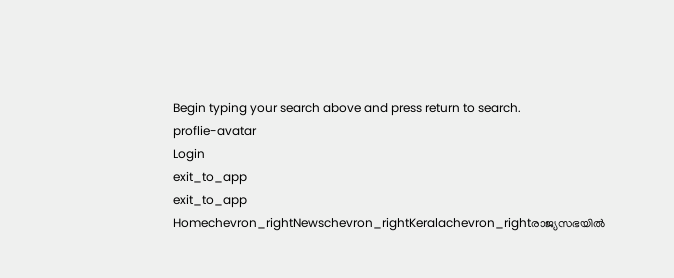Begin typing your search above and press return to search.
proflie-avatar
Login
exit_to_app
exit_to_app
Homechevron_rightNewschevron_rightKeralachevron_rightരാജ്യസഭയിൽ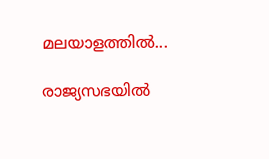മലയാളത്തിൽ...

രാജ്യസഭയിൽ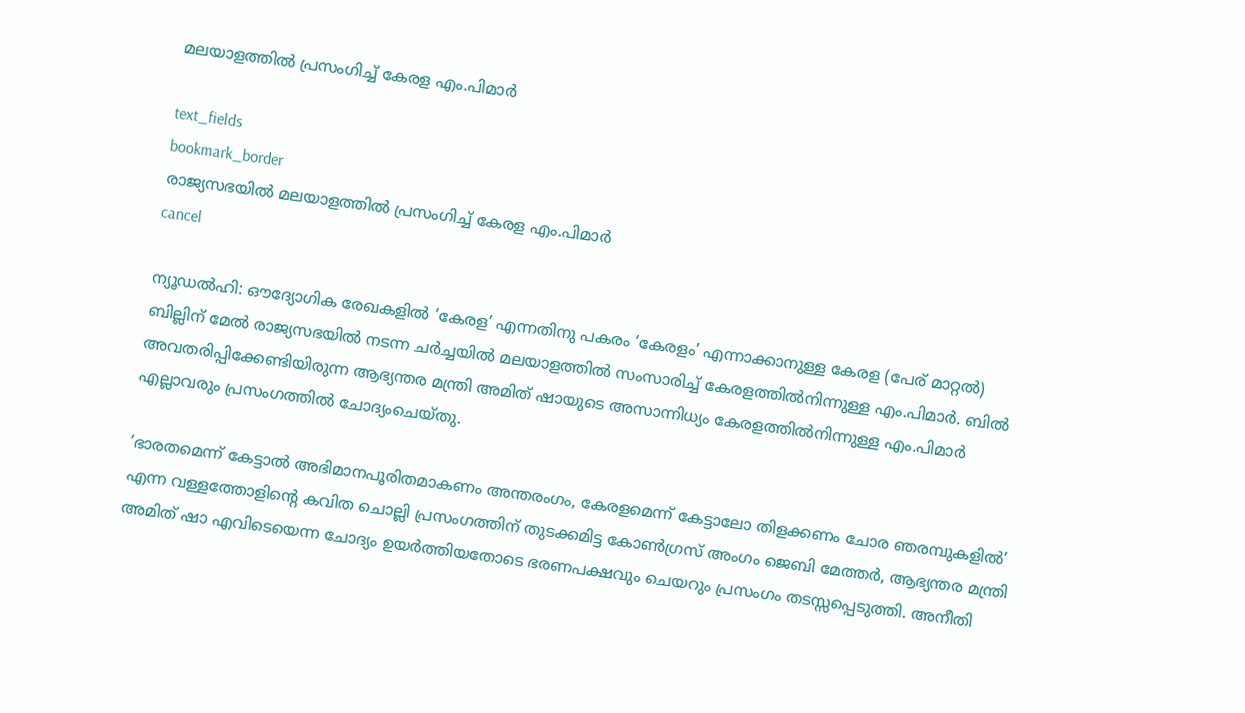മലയാളത്തിൽ പ്രസംഗിച്ച് കേരള എം.പിമാർ

text_fields
bookmark_border
രാജ്യസഭയിൽ മലയാളത്തിൽ പ്രസംഗിച്ച് കേരള എം.പിമാർ
cancel

ന്യൂഡൽഹി: ഔദ്യോഗിക രേഖകളിൽ ‘കേരള’ എന്നതിനു പകരം ‘കേരളം’ എന്നാക്കാനുള്ള കേരള (പേര് മാറ്റൽ) ബില്ലിന് മേൽ രാജ്യസഭയിൽ നടന്ന ചർച്ചയിൽ മലയാളത്തിൽ സംസാരിച്ച് കേരളത്തിൽനിന്നുള്ള എം.പിമാർ. ബിൽ അവതരിപ്പിക്കേണ്ടിയിരുന്ന ആഭ്യന്തര മന്ത്രി അമിത് ഷായുടെ അസാന്നിധ്യം കേരളത്തിൽനിന്നുള്ള എം.പിമാർ എല്ലാവരും പ്രസംഗത്തിൽ ചോദ്യംചെയ്തു.

‘ഭാരതമെന്ന് കേട്ടാൽ അഭിമാനപൂരിതമാകണം അന്തരംഗം, കേരളമെന്ന് കേട്ടാലോ തിളക്കണം ചോര ഞരമ്പുകളിൽ’ എന്ന വള്ളത്തോളിന്റെ കവിത ചൊല്ലി പ്രസംഗത്തിന് തുടക്കമിട്ട കോൺഗ്രസ് അംഗം ജെബി മേത്തർ, ആഭ്യന്തര മന്ത്രി അമിത് ഷാ എവിടെയെന്ന ചോദ്യം ഉയർത്തിയതോടെ ഭരണപക്ഷവും ചെയറും പ്രസംഗം തടസ്സപ്പെടുത്തി. അനീതി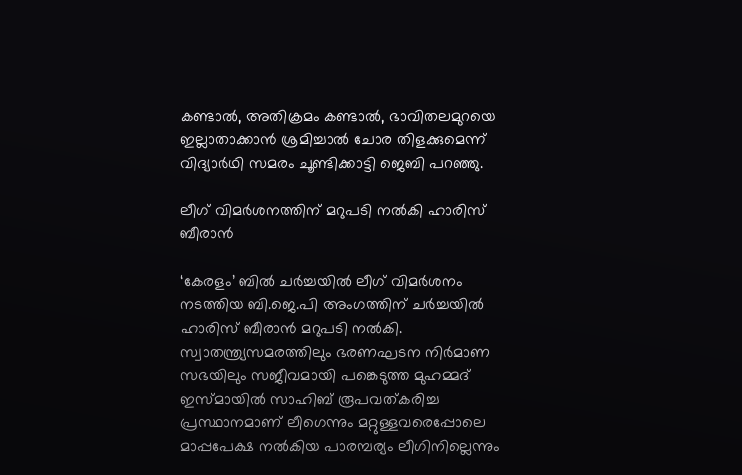കണ്ടാൽ, അതിക്രമം കണ്ടാൽ, ഭാവിതലമുറയെ ഇല്ലാതാക്കാൻ ശ്രമിച്ചാൽ ചോര തിളക്കുമെന്ന് വിദ്യാർഥി സമരം ചൂണ്ടിക്കാട്ടി ജെബി പറഞ്ഞു.

ലീഗ് വിമർശനത്തിന് മറുപടി നൽകി ഹാരിസ് ബീരാൻ

‘കേരളം’ ബിൽ ചർച്ചയിൽ ലീഗ് വിമർശനം നടത്തിയ ബി.ജെ.പി അംഗത്തിന് ചർച്ചയിൽ ഹാരിസ് ബീരാൻ മറുപടി നൽകി. സ്വാതന്ത്ര്യസമരത്തിലും ഭരണഘടന നിർമാണ സഭയിലും സജീവമായി പങ്കെടുത്ത മുഹമ്മദ് ഇസ്മായിൽ സാഹിബ് രൂപവത്കരിച്ച പ്രസ്ഥാനമാണ് ലീഗെന്നും മറ്റുള്ളവരെപ്പോലെ മാപ്പപേക്ഷ നൽകിയ പാരമ്പര്യം ലീഗിനില്ലെന്നും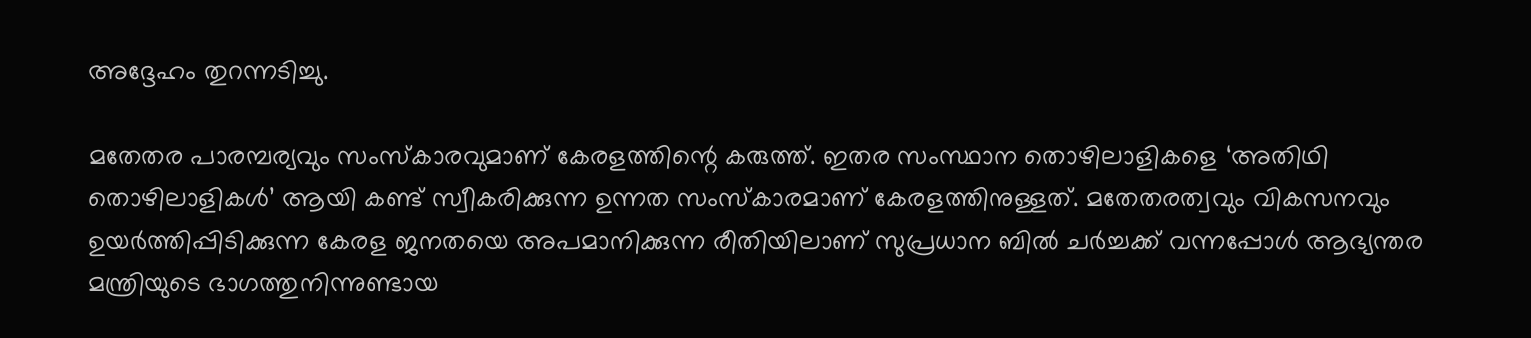അദ്ദേഹം തുറന്നടിച്ചു.

മതേതര പാരമ്പര്യവും സംസ്കാരവുമാണ് കേരളത്തിന്റെ കരുത്ത്. ഇതര സംസ്ഥാന തൊഴിലാളികളെ ‘അതിഥി തൊഴിലാളികൾ’ ആയി കണ്ട് സ്വീകരിക്കുന്ന ഉന്നത സംസ്കാരമാണ് കേരളത്തിനുള്ളത്. മതേതരത്വവും വികസനവും ഉയർത്തിപ്പിടിക്കുന്ന കേരള ജനതയെ അപമാനിക്കുന്ന രീതിയിലാണ് സുപ്രധാന ബിൽ ചർച്ചക്ക് വന്നപ്പോൾ ആഭ്യന്തര മന്ത്രിയുടെ ഭാഗത്തുനിന്നുണ്ടായ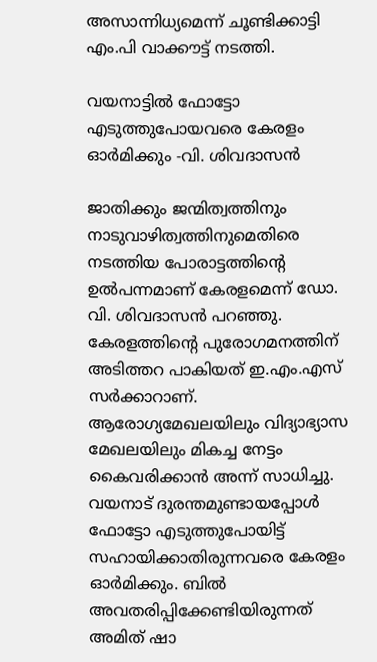അസാന്നിധ്യമെന്ന് ചൂണ്ടിക്കാട്ടി എം.പി വാക്കൗട്ട് നടത്തി.

വയനാട്ടിൽ ഫോട്ടോ എടുത്തുപോയവരെ കേരളം ഓർമിക്കും -വി. ശിവദാസൻ

ജാതിക്കും ജന്മിത്വത്തിനും നാടുവാഴിത്വത്തിനുമെതിരെ നടത്തിയ പോരാട്ടത്തിന്റെ ഉൽപന്നമാണ് കേരളമെന്ന് ഡോ. വി. ശിവദാസൻ പറഞ്ഞു. കേരളത്തിന്റെ പുരോഗമനത്തിന് അടിത്തറ പാകിയത് ഇ.എം.എസ് സർക്കാറാണ്. ആരോഗ്യമേഖലയിലും വിദ്യാഭ്യാസ മേഖലയിലും മികച്ച നേട്ടം കൈവരിക്കാൻ അന്ന് സാധിച്ചു. വയനാട് ദുരന്തമുണ്ടായപ്പോൾ ഫോട്ടോ എടുത്തുപോയിട്ട് സഹായിക്കാതിരുന്നവരെ കേരളം ഓർമിക്കും. ബിൽ അവതരിപ്പിക്കേണ്ടിയിരുന്നത് അമിത് ഷാ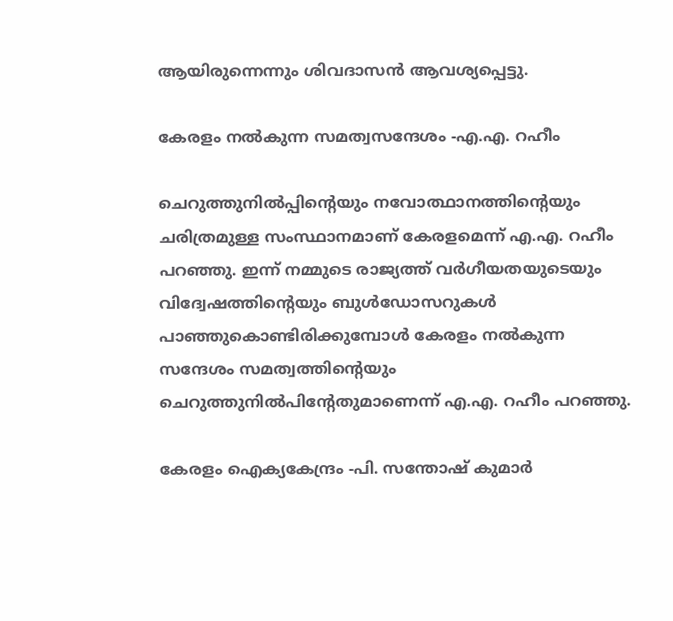ആയിരുന്നെന്നും ശിവദാസൻ ആവശ്യപ്പെട്ടു.

കേരളം നൽകുന്ന സമത്വസന്ദേശം -എ.എ. റഹീം

ചെറുത്തുനിൽപ്പിന്‍റെയും നവോത്ഥാനത്തിന്റെയും ചരിത്രമുള്ള സംസ്ഥാനമാണ് കേരളമെന്ന് എ.എ. റഹീം പറഞ്ഞു. ഇന്ന് നമ്മുടെ രാജ്യത്ത് വർഗീയതയുടെയും വിദ്വേഷത്തിന്റെയും ബുൾഡോസറുകൾ പാഞ്ഞുകൊണ്ടിരിക്കുമ്പോൾ കേരളം നൽകുന്ന സന്ദേശം സമത്വത്തിന്റെയും ചെറുത്തുനിൽപിന്റേതുമാണെന്ന് എ.എ. റഹീം പറഞ്ഞു.

കേരളം ഐക്യകേന്ദ്രം -പി. സന്തോഷ് കുമാർ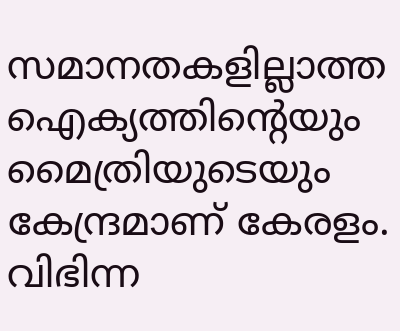സമാനതകളില്ലാത്ത ഐക്യത്തിന്റെയും മൈത്രിയുടെയും കേന്ദ്രമാണ് കേരളം. വിഭിന്ന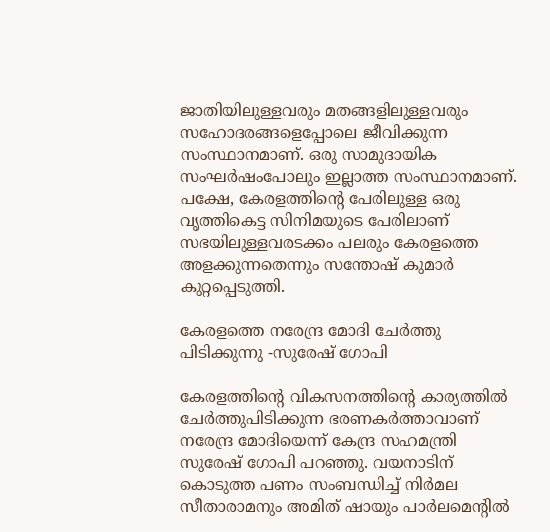ജാതിയിലുള്ളവരും മതങ്ങളിലുള്ളവരും സഹോദരങ്ങളെപ്പോലെ ജീവിക്കുന്ന സംസ്ഥാനമാണ്. ഒരു സാമുദായിക സംഘർഷംപോലും ഇല്ലാത്ത സംസ്ഥാനമാണ്. പക്ഷേ, കേരളത്തിന്റെ പേരിലുള്ള ഒരു വൃത്തികെട്ട സിനിമയുടെ പേരിലാണ് സഭയിലുള്ളവരടക്കം പലരും കേരളത്തെ അളക്കുന്നതെന്നും സന്തോഷ് കുമാർ കുറ്റപ്പെടുത്തി.

കേരളത്തെ നരേന്ദ്ര മോദി ചേർത്തു പിടിക്കുന്നു -സുരേഷ് ഗോപി

കേരളത്തിന്റെ വികസനത്തിന്റെ കാര്യത്തിൽ ചേർത്തുപിടിക്കുന്ന ഭരണകർത്താവാണ് നരേന്ദ്ര മോദിയെന്ന് കേന്ദ്ര സഹമന്ത്രി സുരേഷ് ഗോപി പറഞ്ഞു. വയനാടിന് കൊടുത്ത പണം സംബന്ധിച്ച് നിർമല സീതാരാമനും അമിത് ഷായും പാർലമെന്റിൽ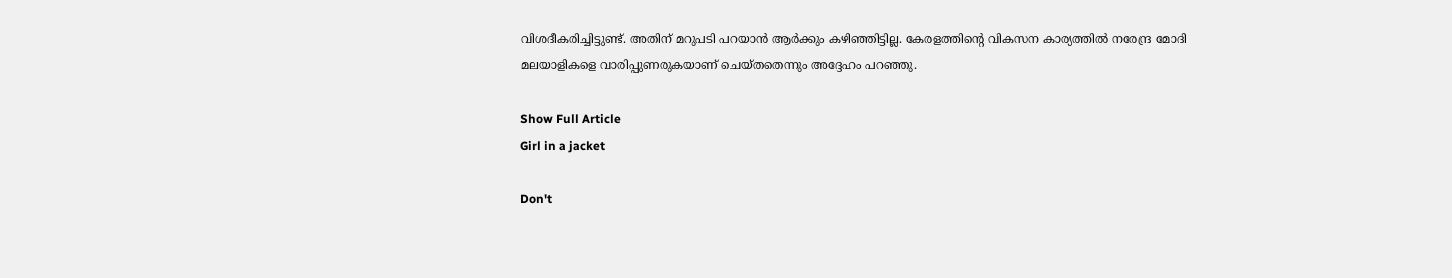വിശദീകരിച്ചിട്ടുണ്ട്. അതിന് മറുപടി പറയാൻ ആർക്കും കഴിഞ്ഞിട്ടില്ല. കേരളത്തിന്റെ വികസന കാര്യത്തിൽ നരേന്ദ്ര മോദി മലയാളികളെ വാരിപ്പുണരുകയാണ് ചെയ്തതെന്നും അദ്ദേഹം പറഞ്ഞു.

Show Full Article
Girl in a jacket

Don't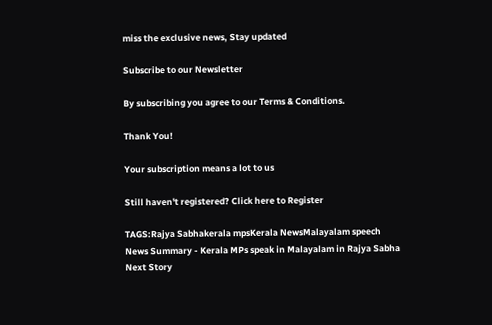miss the exclusive news, Stay updated

Subscribe to our Newsletter

By subscribing you agree to our Terms & Conditions.

Thank You!

Your subscription means a lot to us

Still haven't registered? Click here to Register

TAGS:Rajya Sabhakerala mpsKerala NewsMalayalam speech
News Summary - Kerala MPs speak in Malayalam in Rajya Sabha
Next Story